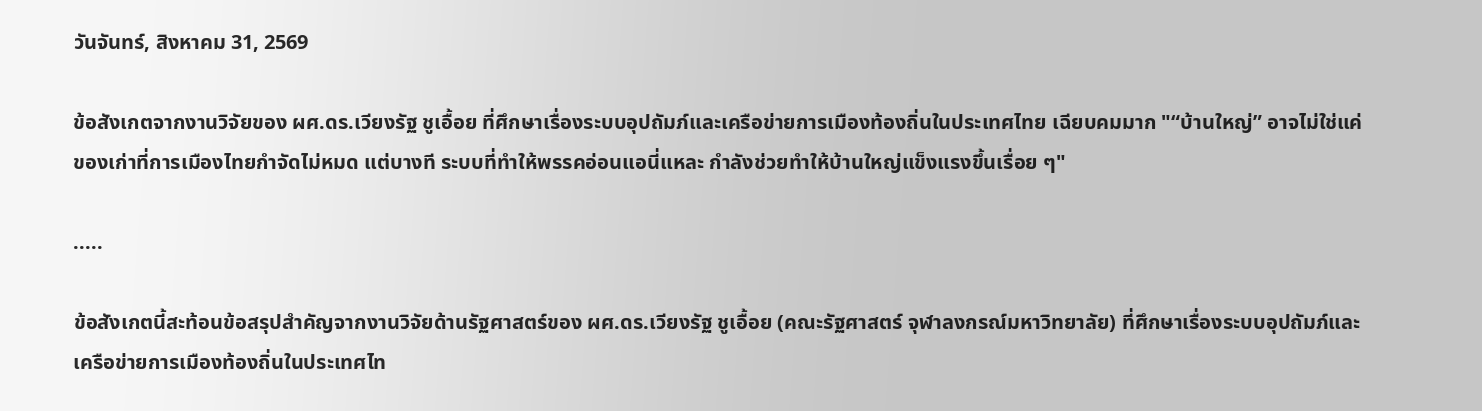วันจันทร์, สิงหาคม 31, 2569

ข้อสังเกตจากงานวิจัยของ ผศ.ดร.เวียงรัฐ ชูเอื้อย ที่ศึกษาเรื่องระบบอุปถัมภ์และเครือข่ายการเมืองท้องถิ่นในประเทศไทย เฉียบคมมาก "“บ้านใหญ่” อาจไม่ใช่แค่ของเก่าที่การเมืองไทยกำจัดไม่หมด แต่บางที ระบบที่ทำให้พรรคอ่อนแอนี่แหละ กำลังช่วยทำให้บ้านใหญ่แข็งแรงขึ้นเรื่อย ๆ"

.....

ข้อสังเกตนี้สะท้อนข้อสรุปสำคัญจากงานวิจัยด้านรัฐศาสตร์ของ ผศ.ดร.เวียงรัฐ ชูเอื้อย (คณะรัฐศาสตร์ จุฬาลงกรณ์มหาวิทยาลัย) ที่ศึกษาเรื่องระบบอุปถัมภ์และเครือข่ายการเมืองท้องถิ่นในประเทศไท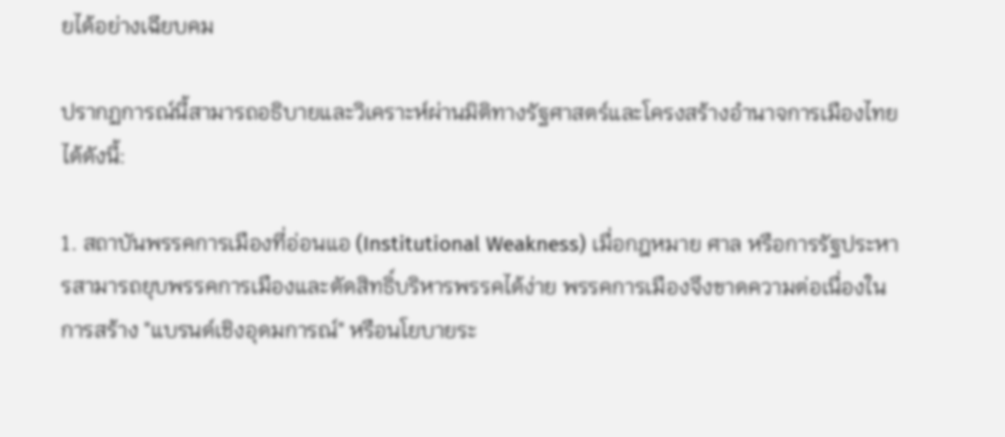ยได้อย่างเฉียบคม

ปรากฏการณ์นี้สามารถอธิบายและวิเคราะห์ผ่านมิติทางรัฐศาสตร์และโครงสร้างอำนาจการเมืองไทยได้ดังนี้:

1. สถาบันพรรคการเมืองที่อ่อนแอ (Institutional Weakness) เมื่อกฎหมาย ศาล หรือการรัฐประหารสามารถยุบพรรคการเมืองและตัดสิทธิ์บริหารพรรคได้ง่าย พรรคการเมืองจึงขาดความต่อเนื่องในการสร้าง "แบรนด์เชิงอุดมการณ์" หรือนโยบายระ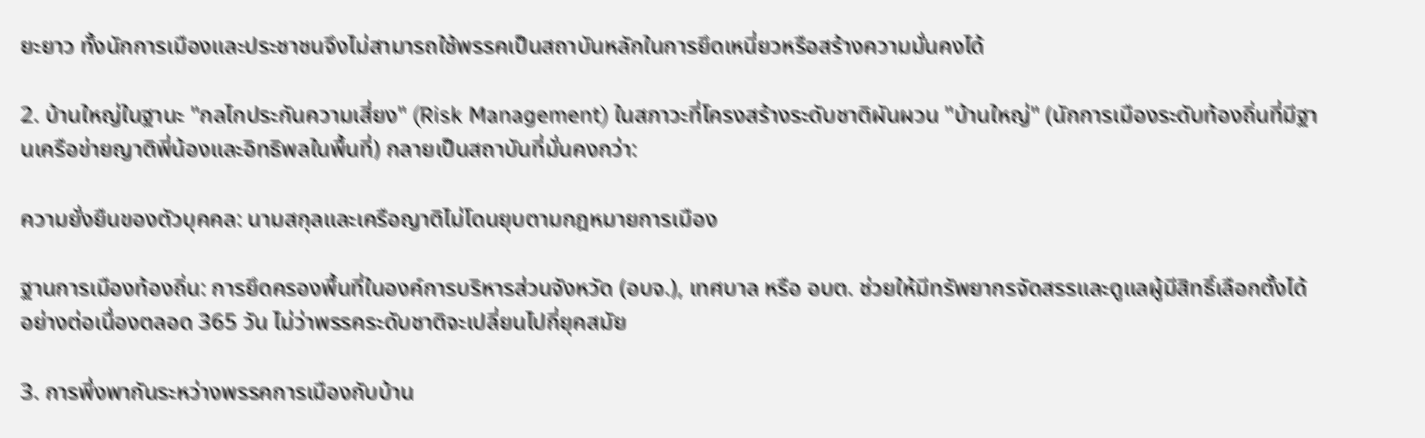ยะยาว ทั้งนักการเมืองและประชาชนจึงไม่สามารถใช้พรรคเป็นสถาบันหลักในการยึดเหนี่ยวหรือสร้างความมั่นคงได้

2. บ้านใหญ่ในฐานะ "กลไกประกันความเสี่ยง" (Risk Management) ในสภาวะที่โครงสร้างระดับชาติผันผวน "บ้านใหญ่" (นักการเมืองระดับท้องถิ่นที่มีฐานเครือข่ายญาติพี่น้องและอิทธิพลในพื้นที่) กลายเป็นสถาบันที่มั่นคงกว่า:

ความยั่งยืนของตัวบุคคล: นามสกุลและเครือญาติไม่โดนยุบตามกฎหมายการเมือง

ฐานการเมืองท้องถิ่น: การยึดครองพื้นที่ในองค์การบริหารส่วนจังหวัด (อบจ.), เทศบาล หรือ อบต. ช่วยให้มีทรัพยากรจัดสรรและดูแลผู้มีสิทธิ์เลือกตั้งได้อย่างต่อเนื่องตลอด 365 วัน ไม่ว่าพรรคระดับชาติจะเปลี่ยนไปกี่ยุคสมัย

3. การพึ่งพากันระหว่างพรรคการเมืองกับบ้าน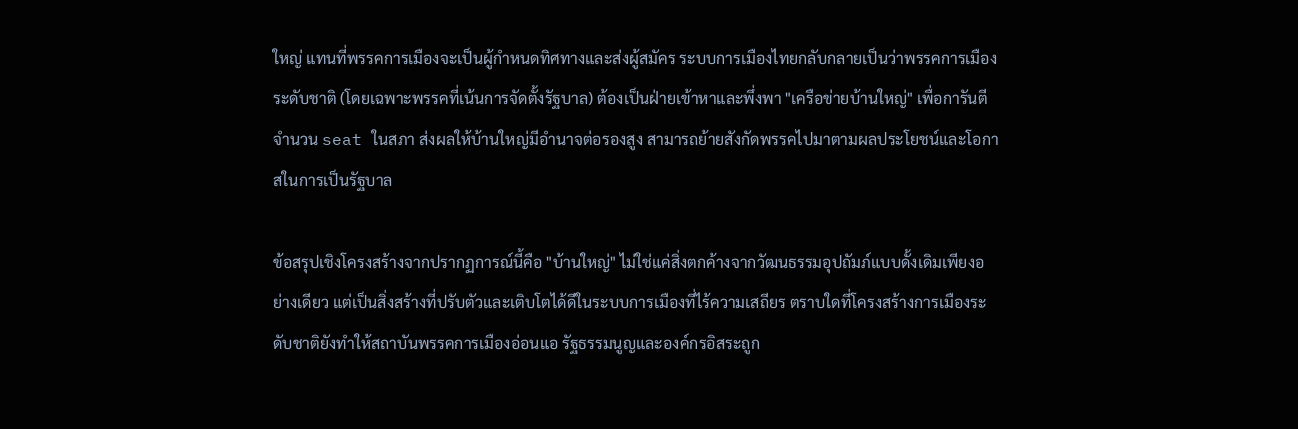ใหญ่ แทนที่พรรคการเมืองจะเป็นผู้กำหนดทิศทางและส่งผู้สมัคร ระบบการเมืองไทยกลับกลายเป็นว่าพรรคการเมืองระดับชาติ (โดยเฉพาะพรรคที่เน้นการจัดตั้งรัฐบาล) ต้องเป็นฝ่ายเข้าหาและพึ่งพา "เครือข่ายบ้านใหญ่" เพื่อการันตีจำนวน seat ในสภา ส่งผลให้บ้านใหญ่มีอำนาจต่อรองสูง สามารถย้ายสังกัดพรรคไปมาตามผลประโยชน์และโอกาสในการเป็นรัฐบาล

ข้อสรุปเชิงโครงสร้างจากปรากฏการณ์นี้คือ "บ้านใหญ่" ไม่ใช่แค่สิ่งตกค้างจากวัฒนธรรมอุปถัมภ์แบบดั้งเดิมเพียงอย่างเดียว แต่เป็นสิ่งสร้างที่ปรับตัวและเติบโตได้ดีในระบบการเมืองที่ไร้ความเสถียร ตราบใดที่โครงสร้างการเมืองระดับชาติยังทำให้สถาบันพรรคการเมืองอ่อนแอ รัฐธรรมนูญและองค์กรอิสระถูก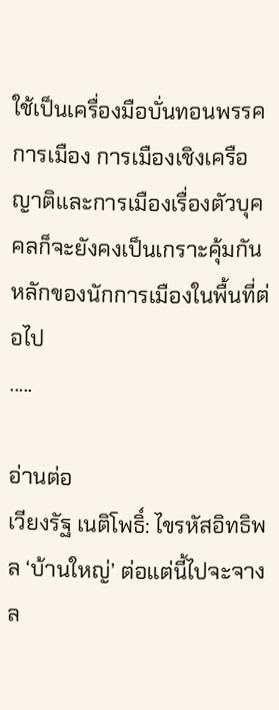ใช้เป็นเครื่องมือบั่นทอนพรรคการเมือง การเมืองเชิงเครือญาติและการเมืองเรื่องตัวบุคคลก็จะยังคงเป็นเกราะคุ้มกันหลักของนักการเมืองในพื้นที่ต่อไป
.....

อ่านต่อ
เวียงรัฐ เนติโพธิ์: ไขรหัสอิทธิพล ‘บ้านใหญ่’ ต่อแต่นี้ไปจะจางล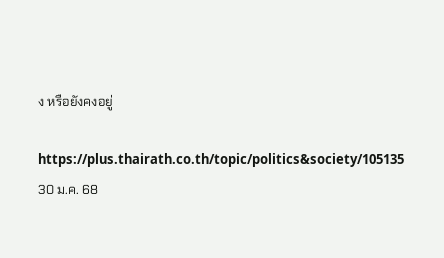ง หรือยังคงอยู่

https://plus.thairath.co.th/topic/politics&society/105135
30 ม.ค. 68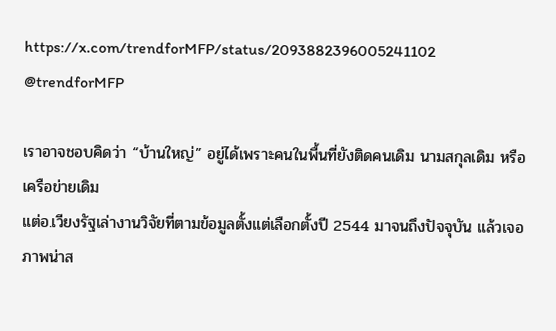https://x.com/trendforMFP/status/2093882396005241102
@trendforMFP

เราอาจชอบคิดว่า “บ้านใหญ่” อยู่ได้เพราะคนในพื้นที่ยังติดคนเดิม นามสกุลเดิม หรือเครือข่ายเดิม
แต่อ.เวียงรัฐเล่างานวิจัยที่ตามข้อมูลตั้งแต่เลือกตั้งปี 2544 มาจนถึงปัจจุบัน แล้วเจอภาพน่าส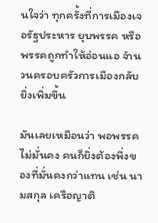นใจว่า ทุกครั้งที่การเมืองเจอรัฐประหาร ยุบพรรค หรือพรรคถูกทำให้อ่อนแอ จำนวนครอบครัวการเมืองกลับยิ่งเพิ่มขึ้น

มันเลยเหมือนว่า พอพรรคไม่มั่นคง คนก็ยิ่งต้องพึ่งของที่มั่นคงกว่าแทน เช่น นามสกุล เครือญาติ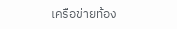เครือข่ายท้อง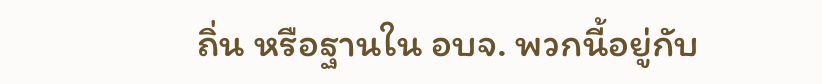ถิ่น หรือฐานใน อบจ. พวกนี้อยู่กับ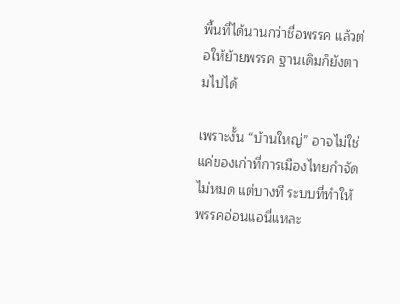พื้นที่ได้นานกว่าชื่อพรรค แล้วต่อให้ย้ายพรรค ฐานเดิมก็ยังตามไปได้

เพราะงั้น “บ้านใหญ่” อาจไม่ใช่แค่ของเก่าที่การเมืองไทยกำจัดไม่หมด แต่บางที ระบบที่ทำให้พรรคอ่อนแอนี่แหละ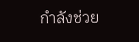กำลังช่วย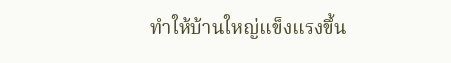ทำให้บ้านใหญ่แข็งแรงขึ้น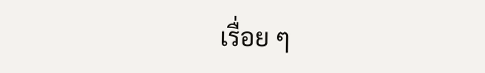เรื่อย ๆ